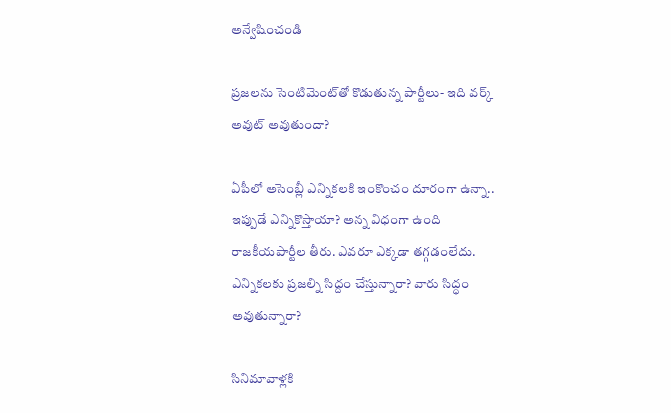అన్వేషించండి

ప్రజలను సెంటిమెంట్‌తో కొడుతున్న పార్టీలు- ఇది వర్క్ అవుట్ అవుతుందా?

ఏపీలో అసెంబ్లీ ఎన్నికలకి ఇంకొంచం దూరంగా ఉన్నా.. ఇప్పుడే ఎన్నికొస్తాయా? అన్న విధంగా ఉంది రాజకీయపార్టీల తీరు. ఎవరూ ఎక్కడా తగ్గడంలేదు. ఎన్నికలకు ప్రజల్ని సిద్దం చేస్తున్నారా? వారు సిద్ధం అవుతున్నారా?

సినిమావాళ్లకి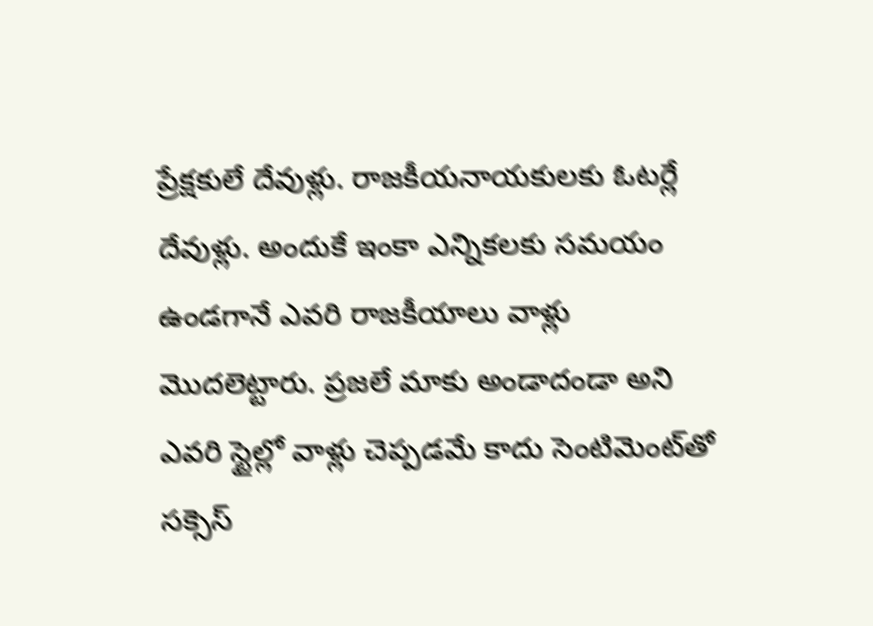ప్రేక్షకులే దేవుళ్లు. రాజకీయనాయకులకు ఓటర్లే దేవుళ్లు. అందుకే ఇంకా ఎన్నికలకు సమయం ఉండగానే ఎవరి రాజకీయాలు వాళ్లు మొదలెట్టారు. ప్రజలే మాకు అండాదండా అని ఎవరి స్టైల్లో వాళ్లు చెప్పడమే కాదు సెంటిమెంట్‌తో సక్సెస్‌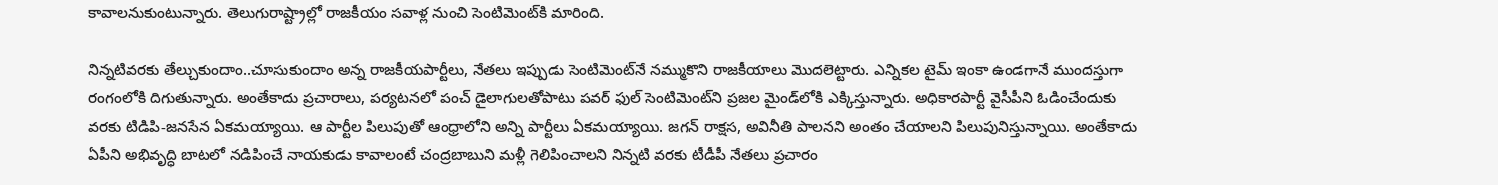కావాలనుకుంటున్నారు. తెలుగురాష్ట్రాల్లో రాజకీయం సవాళ్ల నుంచి సెంటిమెంట్‌కి మారింది.

నిన్నటివరకు తేల్చుకుందాం..చూసుకుందాం అన్న రాజకీయపార్టీలు, నేతలు ఇప్పుడు సెంటిమెంట్‌నే నమ్ముకొని రాజకీయాలు మొదలెట్టారు. ఎన్నికల టైమ్‌ ఇంకా ఉండగానే ముందస్తుగా రంగంలోకి దిగుతున్నారు. అంతేకాదు ప్రచారాలు, పర్యటనలో పంచ్‌ డైలాగులతోపాటు పవర్‌ ఫుల్‌ సెంటిమెంట్‌ని ప్రజల మైండ్‌లోకి ఎక్కిస్తున్నారు. అధికారపార్టీ వైసీపీని ఓడించేందుకు వరకు టిడిపి-జనసేన ఏకమయ్యాయి. ఆ పార్టీల పిలుపుతో ఆంధ్రాలోని అన్ని పార్టీలు ఏకమయ్యాయి. జగన్‌ రాక్షస, అవినీతి పాలనని అంతం చేయాలని పిలుపునిస్తున్నాయి. అంతేకాదు ఏపీని అభివృద్ధి బాటలో నడిపించే నాయకుడు కావాలంటే చంద్రబాబుని మళ్లీ గెలిపించాలని నిన్నటి వరకు టీడీపీ నేతలు ప్రచారం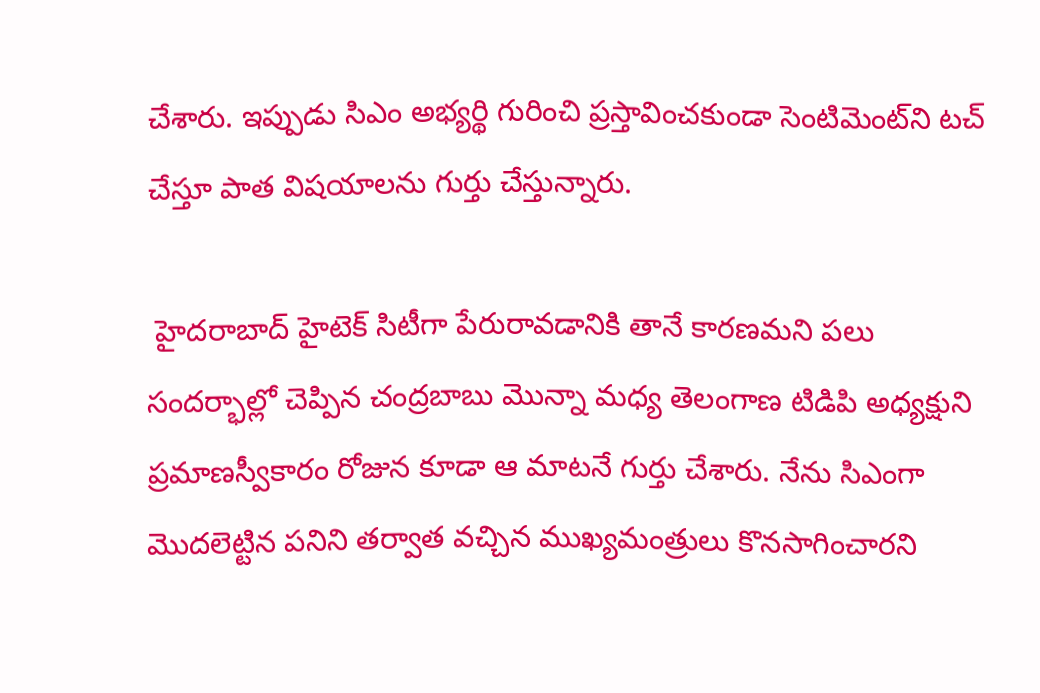చేశారు. ఇప్పుడు సిఎం అభ్యర్థి గురించి ప్రస్తావించకుండా సెంటిమెంట్‌ని టచ్‌ చేస్తూ పాత విషయాలను గుర్తు చేస్తున్నారు.

 హైదరాబాద్‌ హైటెక్‌ సిటీగా పేరురావడానికి తానే కారణమని పలు సందర్భాల్లో చెప్పిన చంద్రబాబు మొన్నా మధ్య తెలంగాణ టిడిపి అధ్యక్షుని ప్రమాణస్వీకారం రోజున కూడా ఆ మాటనే గుర్తు చేశారు. నేను సిఎంగా మొదలెట్టిన పనిని తర్వాత వచ్చిన ముఖ్యమంత్రులు కొనసాగించారని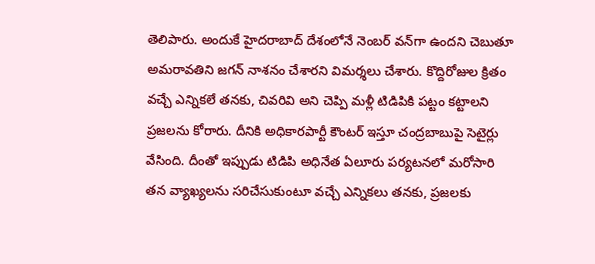తెలిపారు. అందుకే హైదరాబాద్‌ దేశంలోనే నెంబర్‌ వన్‌గా ఉందని చెబుతూ అమరావతిని జగన్‌ నాశనం చేశారని విమర్శలు చేశారు. కొద్దిరోజుల క్రితం వచ్చే ఎన్నికలే తనకు, చివరివి అని చెప్పి మళ్లీ టిడిపికి పట్టం కట్టాలని ప్రజలను కోరారు. దీనికి అధికారపార్టీ కౌంటర్‌ ఇస్తూ చంద్రబాబుపై సెటైర్లు వేసింది. దీంతో ఇప్పుడు టిడిపి అధినేత ఏలూరు పర్యటనలో మరోసారి తన వ్యాఖ్యలను సరిచేసుకుంటూ వచ్చే ఎన్నికలు తనకు, ప్రజలకు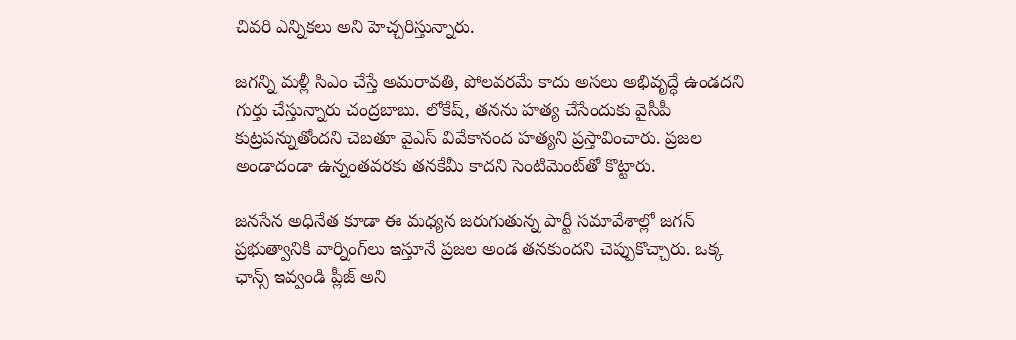చివరి ఎన్నికలు అని హెచ్చరిస్తున్నారు.

జగన్ని మళ్లీ సిఎం చేస్తే అమరావతి, పోలవరమే కాదు అసలు అభివృద్ధే ఉండదని గుర్తు చేస్తున్నారు చంద్రబాబు. లోకేష్‌, తనను హత్య చేసేందుకు వైసీపీ కుట్రపన్నుతోందని చెబతూ వైఎస్‌ వివేకానంద హత్యని ప్రస్తావించారు. ప్రజల అండాదండా ఉన్నంతవరకు తనకేమీ కాదని సెంటిమెంట్‌తో కొట్టారు.

జనసేన అధినేత కూడా ఈ మధ్యన జరుగుతున్న పార్టీ సమావేశాల్లో జగన్‌ ప్రభుత్వానికి వార్నింగ్‌లు ఇస్తూనే ప్రజల అండ తనకుందని చెప్పుకొచ్చారు. ఒక్క ఛాన్స్‌ ఇవ్వండి ప్లీజ్‌ అని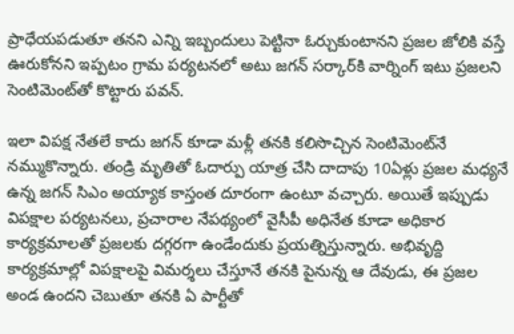ప్రాధేయపడుతూ తనని ఎన్ని ఇబ్బందులు పెట్టినా ఓర్చుకుంటానని ప్రజల జోలికి వస్తే ఊరుకోనని ఇప్పటం గ్రామ పర్యటనలో అటు జగన్‌ సర్కార్‌కి వార్నింగ్‌ ఇటు ప్రజలని సెంటిమెంట్‌తో కొట్టారు పవన్‌.

ఇలా విపక్ష నేతలే కాదు జగన్‌ కూడా మళ్లీ తనకి కలిసొచ్చిన సెంటిమెంట్‌నే నమ్ముకొన్నారు. తండ్రి మృతితో ఓదార్పు యాత్ర చేసి దాదాపు 10ఏళ్లు ప్రజల మధ్యనే ఉన్న జగన్‌ సిఎం అయ్యాక కాస్తంత దూరంగా ఉంటూ వచ్చారు. అయితే ఇప్పుడు విపక్షాల పర్యటనలు, ప్రచారాల నేపథ్యంలో వైసీపీ అధినేత కూడా అధికార కార్యక్రమాలతో ప్రజలకు దగ్గరగా ఉండేందుకు ప్రయత్నిస్తున్నారు. అభివృద్ది కార్యక్రమాల్లో విపక్షాలపై విమర్శలు చేస్తూనే తనకి పైనున్న ఆ దేవుడు, ఈ ప్రజల అండ ఉందని చెబుతూ తనకి ఏ పార్టీతో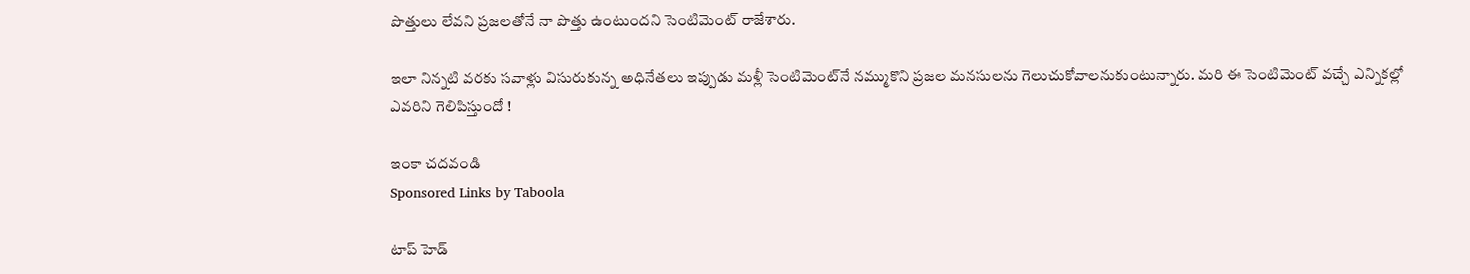పొత్తులు లేవని ప్రజలతోనే నా పొత్తు ఉంటుందని సెంటిమెంట్‌ రాజేశారు.

ఇలా నిన్నటి వరకు సవాళ్లు విసురుకున్న అధినేతలు ఇప్పుడు మళ్లీ సెంటిమెంట్‌నే నమ్ముకొని ప్రజల మనసులను గెలుచుకోవాలనుకుంటున్నారు. మరి ఈ సెంటిమెంట్‌ వచ్చే ఎన్నికల్లో ఎవరిని గెలిపిస్తుందో !

ఇంకా చదవండి
Sponsored Links by Taboola

టాప్ హెడ్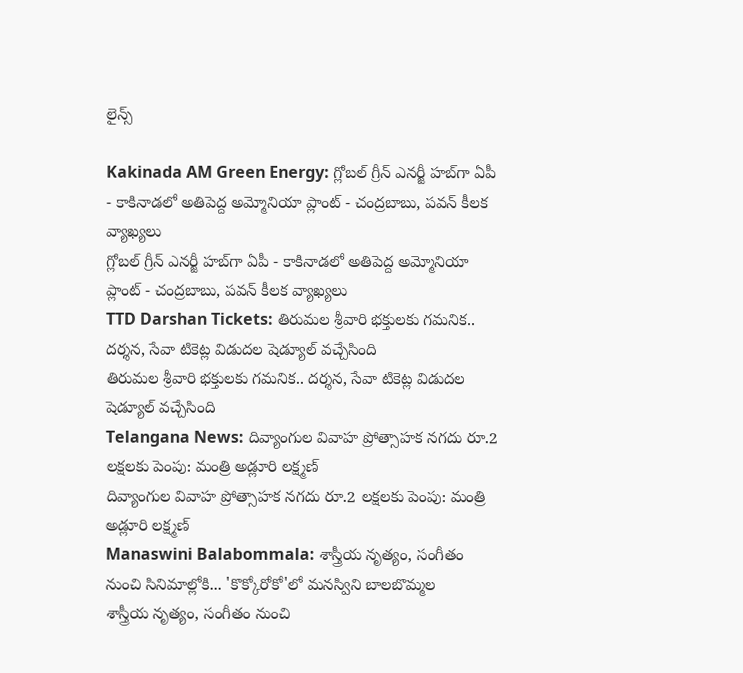లైన్స్

Kakinada AM Green Energy: గ్లోబల్ గ్రీన్ ఎనర్జీ హబ్‌గా ఏపీ - కాకినాడలో అతిపెద్ద అమ్మోనియా ప్లాంట్‌ - చంద్రబాబు, పవన్ కీలక వ్యాఖ్యలు
గ్లోబల్ గ్రీన్ ఎనర్జీ హబ్‌గా ఏపీ - కాకినాడలో అతిపెద్ద అమ్మోనియా ప్లాంట్‌ - చంద్రబాబు, పవన్ కీలక వ్యాఖ్యలు
TTD Darshan Tickets: తిరుమల శ్రీవారి భక్తులకు గమనిక.. దర్శన, సేవా టికెట్ల విడుదల షెడ్యూల్ వచ్చేసింది
తిరుమల శ్రీవారి భక్తులకు గమనిక.. దర్శన, సేవా టికెట్ల విడుదల షెడ్యూల్ వచ్చేసింది
Telangana News: దివ్యాంగుల వివాహ ప్రోత్సాహక నగదు రూ.2 లక్షలకు పెంపు: మంత్రి అడ్లూరి లక్ష్మణ్
దివ్యాంగుల వివాహ ప్రోత్సాహక నగదు రూ.2 లక్షలకు పెంపు: మంత్రి అడ్లూరి లక్ష్మణ్
Manaswini Balabommala: శాస్త్రీయ నృత్యం, సంగీతం నుంచి సినిమాల్లోకి... 'కొక్కోరోకో'లో మనస్విని బాలబొమ్మల
శాస్త్రీయ నృత్యం, సంగీతం నుంచి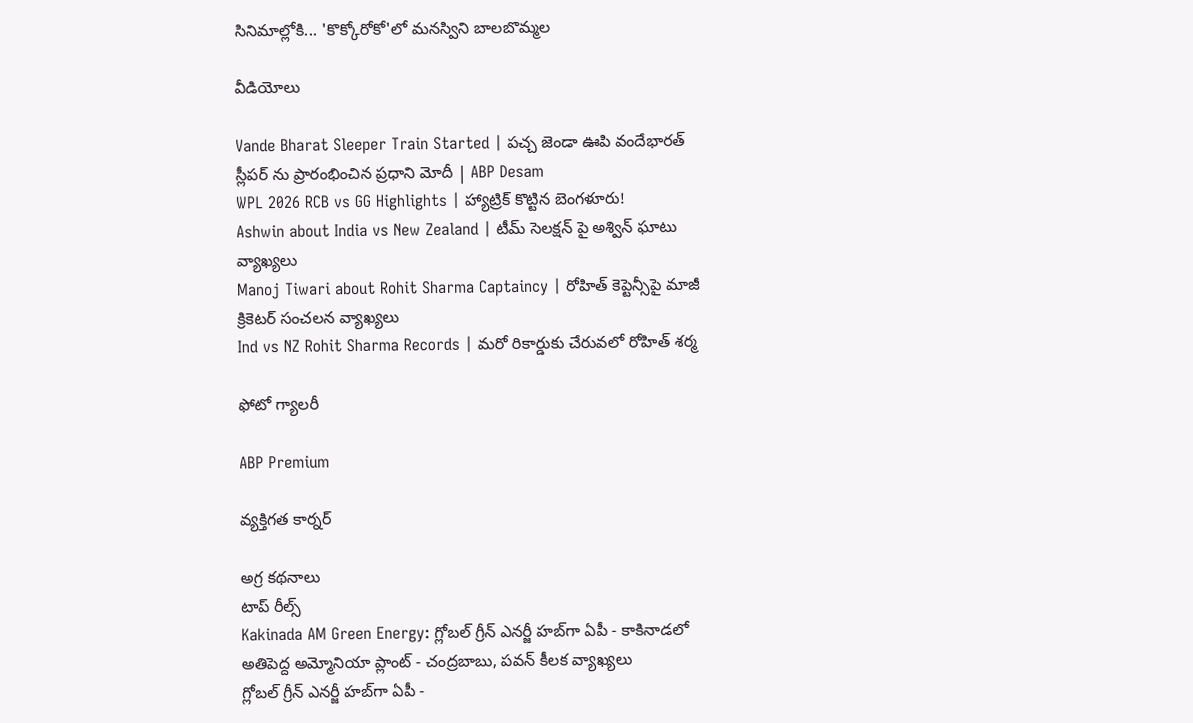సినిమాల్లోకి... 'కొక్కోరోకో'లో మనస్విని బాలబొమ్మల

వీడియోలు

Vande Bharat Sleeper Train Started | పచ్చ జెండా ఊపి వందేభారత్ స్లీపర్ ను ప్రారంభించిన ప్రధాని మోదీ | ABP Desam
WPL 2026 RCB vs GG Highlights | హ్యాట్రిక్ కొట్టిన బెంగళూరు!
Ashwin about India vs New Zealand | టీమ్ సెలక్షన్ పై అశ్విన్ ఘాటు వ్యాఖ్యలు
Manoj Tiwari about Rohit Sharma Captaincy | రోహిత్ కెప్టెన్సీపై మాజీ క్రికెటర్ సంచలన వ్యాఖ్యలు
Ind vs NZ Rohit Sharma Records | మరో రికార్డుకు చేరువలో రోహిత్ శర్మ

ఫోటో గ్యాలరీ

ABP Premium

వ్యక్తిగత కార్నర్

అగ్ర కథనాలు
టాప్ రీల్స్
Kakinada AM Green Energy: గ్లోబల్ గ్రీన్ ఎనర్జీ హబ్‌గా ఏపీ - కాకినాడలో అతిపెద్ద అమ్మోనియా ప్లాంట్‌ - చంద్రబాబు, పవన్ కీలక వ్యాఖ్యలు
గ్లోబల్ గ్రీన్ ఎనర్జీ హబ్‌గా ఏపీ -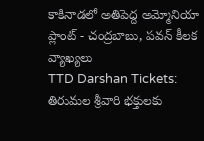కాకినాడలో అతిపెద్ద అమ్మోనియా ప్లాంట్‌ - చంద్రబాబు, పవన్ కీలక వ్యాఖ్యలు
TTD Darshan Tickets: తిరుమల శ్రీవారి భక్తులకు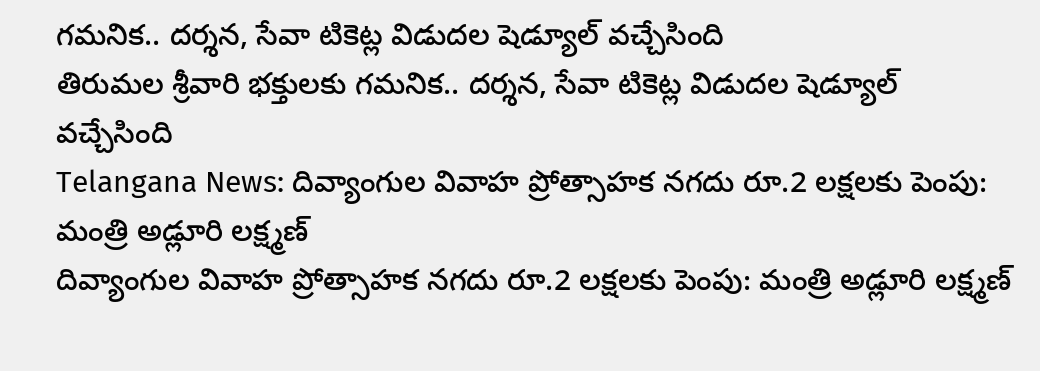గమనిక.. దర్శన, సేవా టికెట్ల విడుదల షెడ్యూల్ వచ్చేసింది
తిరుమల శ్రీవారి భక్తులకు గమనిక.. దర్శన, సేవా టికెట్ల విడుదల షెడ్యూల్ వచ్చేసింది
Telangana News: దివ్యాంగుల వివాహ ప్రోత్సాహక నగదు రూ.2 లక్షలకు పెంపు: మంత్రి అడ్లూరి లక్ష్మణ్
దివ్యాంగుల వివాహ ప్రోత్సాహక నగదు రూ.2 లక్షలకు పెంపు: మంత్రి అడ్లూరి లక్ష్మణ్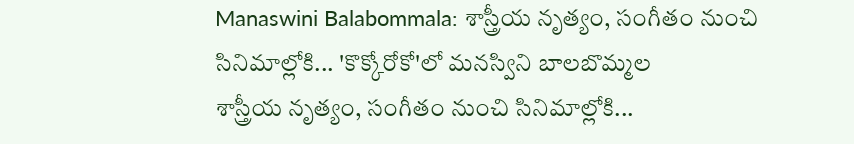Manaswini Balabommala: శాస్త్రీయ నృత్యం, సంగీతం నుంచి సినిమాల్లోకి... 'కొక్కోరోకో'లో మనస్విని బాలబొమ్మల
శాస్త్రీయ నృత్యం, సంగీతం నుంచి సినిమాల్లోకి...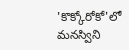'కొక్కోరోకో'లో మనస్విని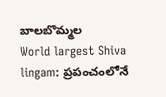బాలబొమ్మల
World largest Shiva lingam: ప్రపంచంలోనే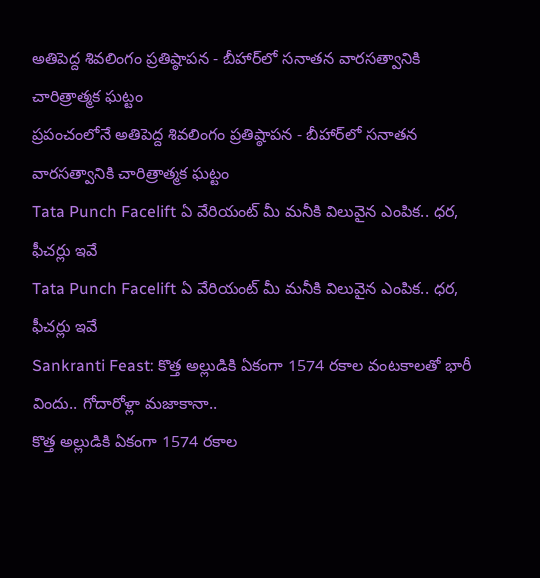అతిపెద్ద శివలింగం ప్రతిష్ఠాపన - బీహార్‌లో సనాతన వారసత్వానికి చారిత్రాత్మక ఘట్టం
ప్రపంచంలోనే అతిపెద్ద శివలింగం ప్రతిష్ఠాపన - బీహార్‌లో సనాతన వారసత్వానికి చారిత్రాత్మక ఘట్టం
Tata Punch Facelift ఏ వేరియంట్ మీ మనీకి విలువైన ఎంపిక.. ధర, ఫీచర్లు ఇవే
Tata Punch Facelift ఏ వేరియంట్ మీ మనీకి విలువైన ఎంపిక.. ధర, ఫీచర్లు ఇవే
Sankranti Feast: కొత్త అల్లుడికి ఏకంగా 1574 రకాల వంటకాలతో భారీ విందు.. గోదారోళ్లా మజాకానా..
కొత్త అల్లుడికి ఏకంగా 1574 రకాల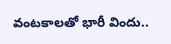వంటకాలతో భారీ విందు..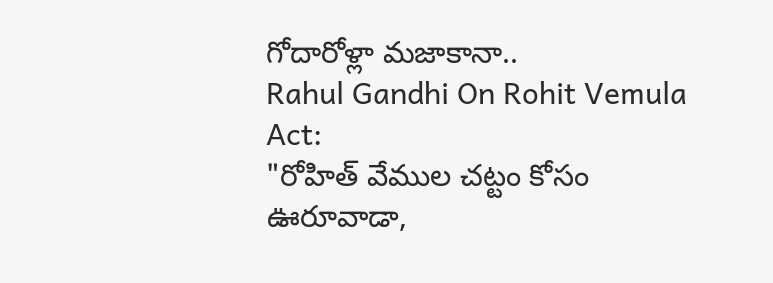గోదారోళ్లా మజాకానా..
Rahul Gandhi On Rohit Vemula Act:
"రోహిత్ వేముల చట్టం కోసం ఊరూవాడా,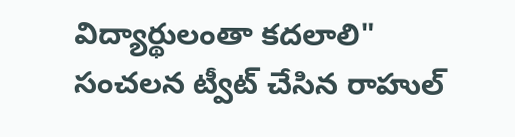విద్యార్థులంతా కదలాలి" సంచలన ట్వీట్ చేసిన రాహుల్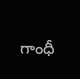గాంధీ